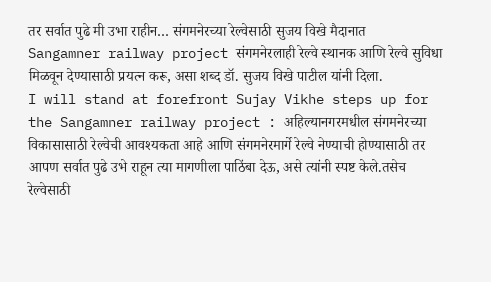तर सर्वात पुढे मी उभा राहीन… संगमनेरच्या रेल्वेसाठी सुजय विखे मैदानात
Sangamner railway project संगमनेरलाही रेल्वे स्थानक आणि रेल्वे सुविधा मिळवून देण्यासाठी प्रयत्न करू, असा शब्द डॉ. सुजय विखे पाटील यांनी दिला.
I will stand at forefront Sujay Vikhe steps up for the Sangamner railway project : अहिल्यानगरमधील संगमनेरच्या विकासासाठी रेल्वेची आवश्यकता आहे आणि संगमनेरमार्गे रेल्वे नेण्याची होण्यासाठी तर आपण सर्वात पुढे उभे राहून त्या मागणीला पाठिंबा देऊ, असे त्यांनी स्पष्ट केले.तसेच रेल्वेसाठी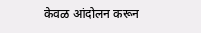केवळ आंदोलन करून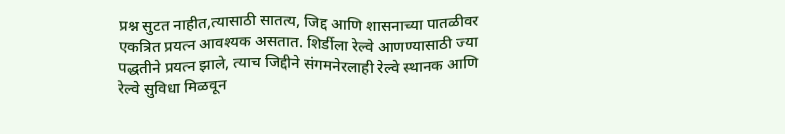प्रश्न सुटत नाहीत,त्यासाठी सातत्य, जिद्द आणि शासनाच्या पातळीवर एकत्रित प्रयत्न आवश्यक असतात. शिर्डीला रेल्वे आणण्यासाठी ज्या पद्धतीने प्रयत्न झाले, त्याच जिद्दीने संगमनेरलाही रेल्वे स्थानक आणि रेल्वे सुविधा मिळवून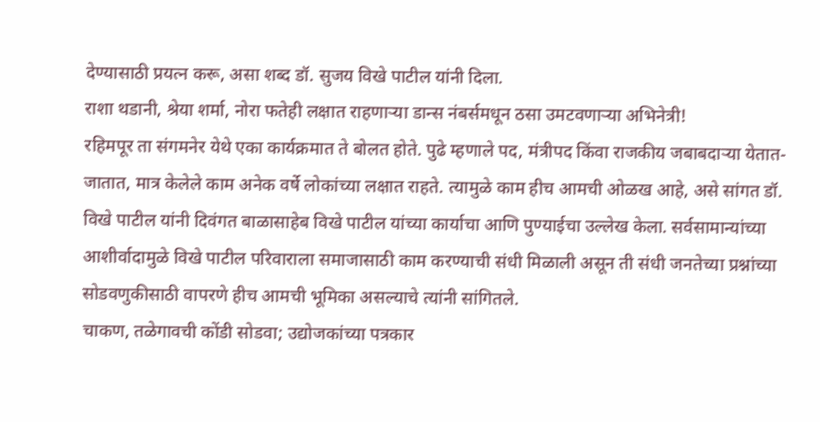देण्यासाठी प्रयत्न करू, असा शब्द डॉ. सुजय विखे पाटील यांनी दिला.
राशा थडानी, श्रेया शर्मा, नोरा फतेही लक्षात राहणाऱ्या डान्स नंबर्समधून ठसा उमटवणाऱ्या अभिनेत्री!
रहिमपूर ता संगमनेर येथे एका कार्यक्रमात ते बोलत होते. पुढे म्हणाले पद, मंत्रीपद किंवा राजकीय जबाबदाऱ्या येतात-जातात, मात्र केलेले काम अनेक वर्षे लोकांच्या लक्षात राहते. त्यामुळे काम हीच आमची ओळख आहे, असे सांगत डॉ. विखे पाटील यांनी दिवंगत बाळासाहेब विखे पाटील यांच्या कार्याचा आणि पुण्याईचा उल्लेख केला. सर्वसामान्यांच्या आशीर्वादामुळे विखे पाटील परिवाराला समाजासाठी काम करण्याची संधी मिळाली असून ती संधी जनतेच्या प्रश्नांच्या सोडवणुकीसाठी वापरणे हीच आमची भूमिका असल्याचे त्यांनी सांगितले.
चाकण, तळेगावची कोंडी सोडवा; उद्योजकांच्या पत्रकार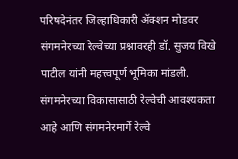परिषदेनंतर जिल्हाधिकारी ॲक्शन मोडवर
संगमनेरच्या रेल्वेच्या प्रश्नावरही डॉ. सुजय विखे पाटील यांनी महत्त्वपूर्ण भूमिका मांडली. संगमनेरच्या विकासासाठी रेल्वेची आवश्यकता आहे आणि संगमनेरमार्गे रेल्वे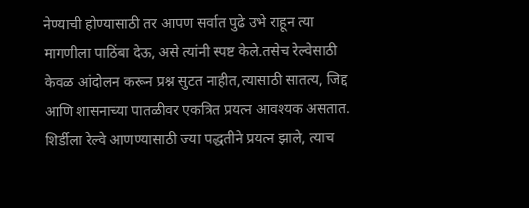नेण्याची होण्यासाठी तर आपण सर्वात पुढे उभे राहून त्या मागणीला पाठिंबा देऊ, असे त्यांनी स्पष्ट केले.तसेच रेल्वेसाठी केवळ आंदोलन करून प्रश्न सुटत नाहीत,त्यासाठी सातत्य, जिद्द आणि शासनाच्या पातळीवर एकत्रित प्रयत्न आवश्यक असतात. शिर्डीला रेल्वे आणण्यासाठी ज्या पद्धतीने प्रयत्न झाले, त्याच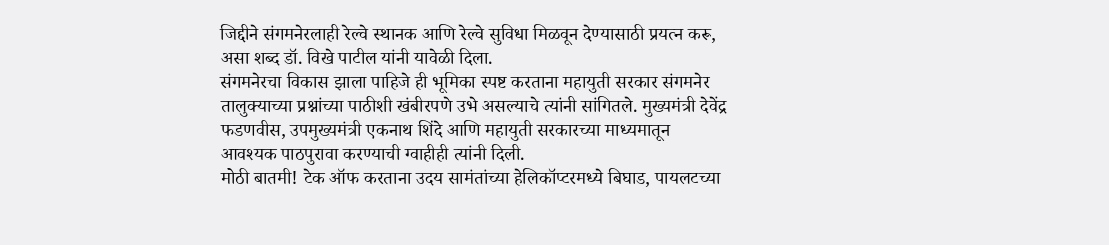जिद्दीने संगमनेरलाही रेल्वे स्थानक आणि रेल्वे सुविधा मिळवून देण्यासाठी प्रयत्न करू, असा शब्द डॉ. विखे पाटील यांनी यावेळी दिला.
संगमनेरचा विकास झाला पाहिजे ही भूमिका स्पष्ट करताना महायुती सरकार संगमनेर तालुक्याच्या प्रश्नांच्या पाठीशी खंबीरपणे उभे असल्याचे त्यांनी सांगितले. मुख्यमंत्री देवेंद्र फडणवीस, उपमुख्यमंत्री एकनाथ शिंदे आणि महायुती सरकारच्या माध्यमातून आवश्यक पाठपुरावा करण्याची ग्वाहीही त्यांनी दिली.
मोठी बातमी! टेक ऑफ करताना उदय सामंतांच्या हेलिकॉप्टरमध्ये बिघाड, पायलटच्या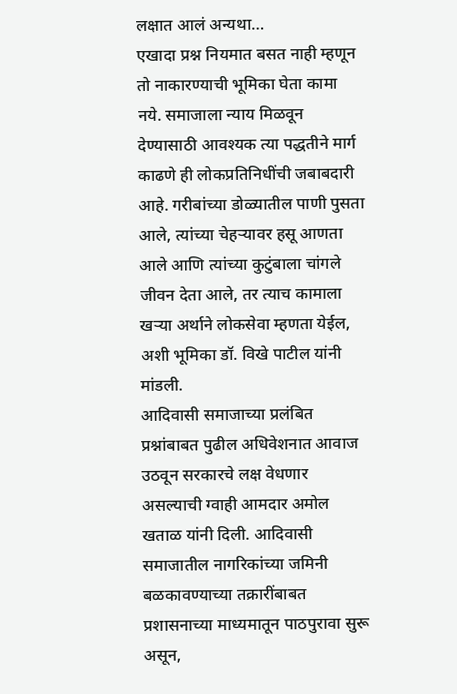लक्षात आलं अन्यथा…
एखादा प्रश्न नियमात बसत नाही म्हणून तो नाकारण्याची भूमिका घेता कामा नये. समाजाला न्याय मिळवून देण्यासाठी आवश्यक त्या पद्धतीने मार्ग काढणे ही लोकप्रतिनिधींची जबाबदारी आहे. गरीबांच्या डोळ्यातील पाणी पुसता आले, त्यांच्या चेहऱ्यावर हसू आणता आले आणि त्यांच्या कुटुंबाला चांगले जीवन देता आले, तर त्याच कामाला खऱ्या अर्थाने लोकसेवा म्हणता येईल, अशी भूमिका डॉ. विखे पाटील यांनी मांडली.
आदिवासी समाजाच्या प्रलंबित प्रश्नांबाबत पुढील अधिवेशनात आवाज उठवून सरकारचे लक्ष वेधणार असल्याची ग्वाही आमदार अमोल खताळ यांनी दिली. आदिवासी समाजातील नागरिकांच्या जमिनी बळकावण्याच्या तक्रारींबाबत प्रशासनाच्या माध्यमातून पाठपुरावा सुरू असून,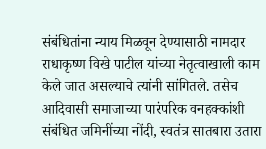संबंधितांना न्याय मिळवून देण्यासाठी नामदार राधाकृष्ण विखे पाटील यांच्या नेतृत्वाखाली काम केले जात असल्याचे त्यांनी सांगितले. तसेच आदिवासी समाजाच्या पारंपरिक वनहक्कांशी संबंधित जमिनींच्या नोंदी, स्वतंत्र सातबारा उतारा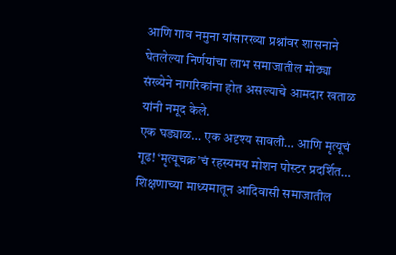आणि गाव नमुना यांसारख्या प्रश्नांवर शासनाने घेतलेल्या निर्णयांचा लाभ समाजातील मोठ्या संख्येने नागरिकांना होत असल्याचे आमदार खताळ यांनी नमूद केले.
एक घड्याळ… एक अदृश्य सावली… आणि मृत्यूचं गूढ! ‘मृत्यूचक्र’चं रहस्यमय मोशन पोस्टर प्रदर्शित…
शिक्षणाच्या माध्यमातून आदिवासी समाजातील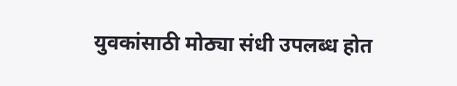युवकांसाठी मोठ्या संधी उपलब्ध होत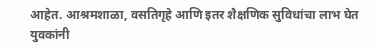आहेत. आश्रमशाळा, वसतिगृहे आणि इतर शैक्षणिक सुविधांचा लाभ घेत युवकांनी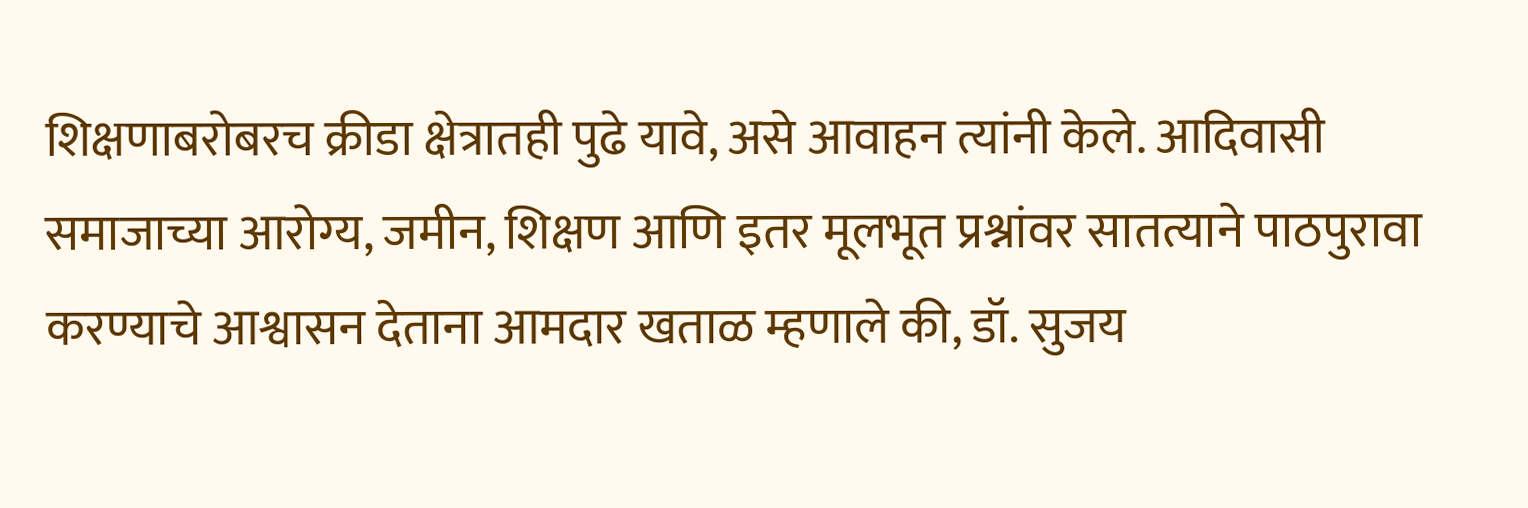शिक्षणाबरोबरच क्रीडा क्षेत्रातही पुढे यावे, असे आवाहन त्यांनी केले. आदिवासी समाजाच्या आरोग्य, जमीन, शिक्षण आणि इतर मूलभूत प्रश्नांवर सातत्याने पाठपुरावा करण्याचे आश्वासन देताना आमदार खताळ म्हणाले की, डॉ. सुजय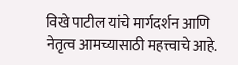विखे पाटील यांचे मार्गदर्शन आणि नेतृत्व आमच्यासाठी महत्त्वाचे आहे.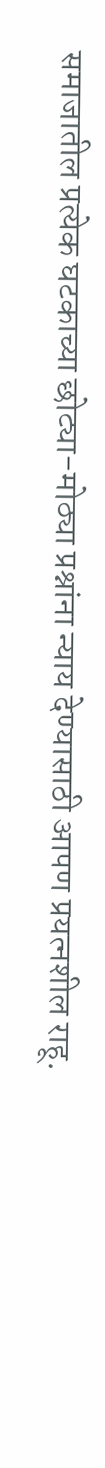समाजातील प्रत्येक घटकाच्या छोट्या-मोठ्या प्रश्नांना न्याय देण्यासाठी आपण प्रयत्नशील राहू.